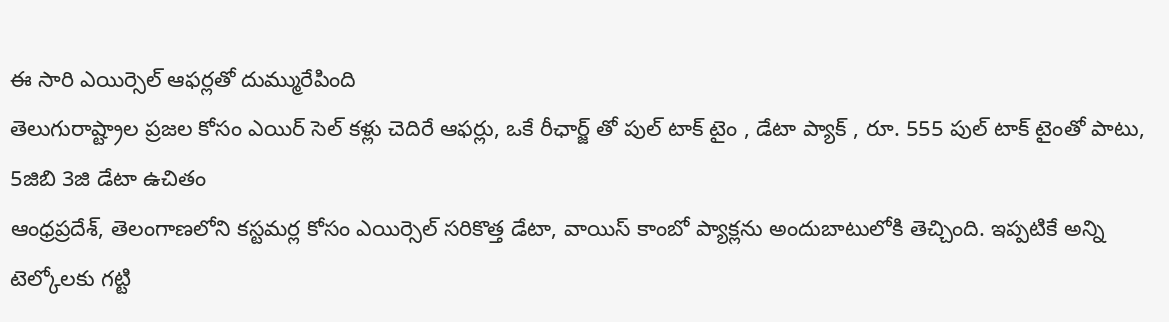ఈ సారి ఎయిర్సెల్ ఆఫర్లతో దుమ్మురేపింది
తెలుగురాష్ట్రాల ప్రజల కోసం ఎయిర్ సెల్ కళ్లు చెదిరే ఆఫర్లు, ఒకే రీఛార్జ్ తో పుల్ టాక్ టైం , డేటా ప్యాక్ , రూ. 555 పుల్ టాక్ టైంతో పాటు, 5జిబి 3జి డేటా ఉచితం
ఆంధ్రప్రదేశ్, తెలంగాణలోని కస్టమర్ల కోసం ఎయిర్సెల్ సరికొత్త డేటా, వాయిస్ కాంబో ప్యాక్లను అందుబాటులోకి తెచ్చింది. ఇప్పటికే అన్ని టెల్కోలకు గట్టి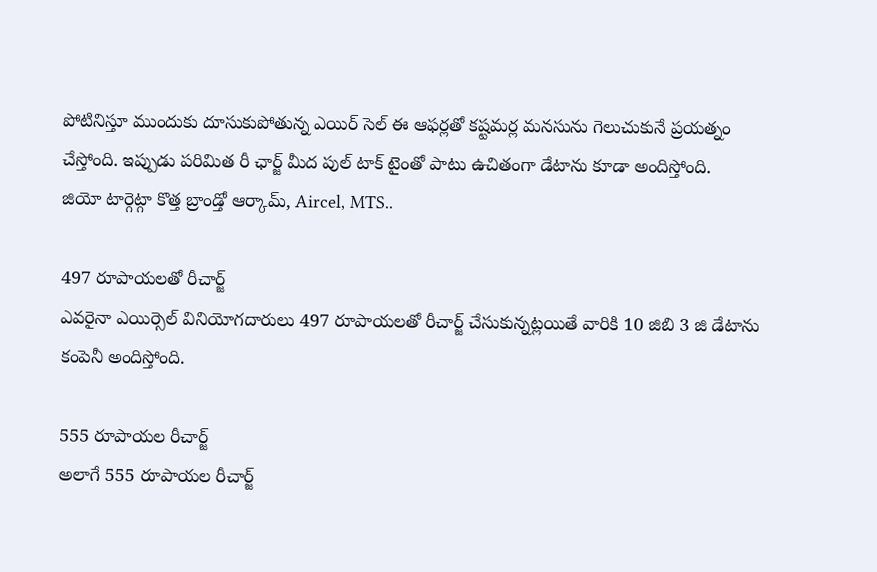పోటినిస్తూ ముందుకు దూసుకుపోతున్న ఎయిర్ సెల్ ఈ ఆఫర్లతో కష్టమర్ల మనసును గెలుచుకునే ప్రయత్నం చేస్తోంది. ఇప్పుడు పరిమిత రీ ఛార్జ్ మీద పుల్ టాక్ టైంతో పాటు ఉచితంగా డేటాను కూడా అందిస్తోంది.
జియో టార్గెట్గా కొత్త బ్రాండ్తో ఆర్కామ్, Aircel, MTS..

497 రూపాయలతో రీచార్జ్
ఎవరైనా ఎయిర్సెల్ వినియోగదారులు 497 రూపాయలతో రీచార్జ్ చేసుకున్నట్లయితే వారికి 10 జిబి 3 జి డేటాను కంపెనీ అందిస్తోంది.

555 రూపాయల రీచార్జ్
అలాగే 555 రూపాయల రీచార్జ్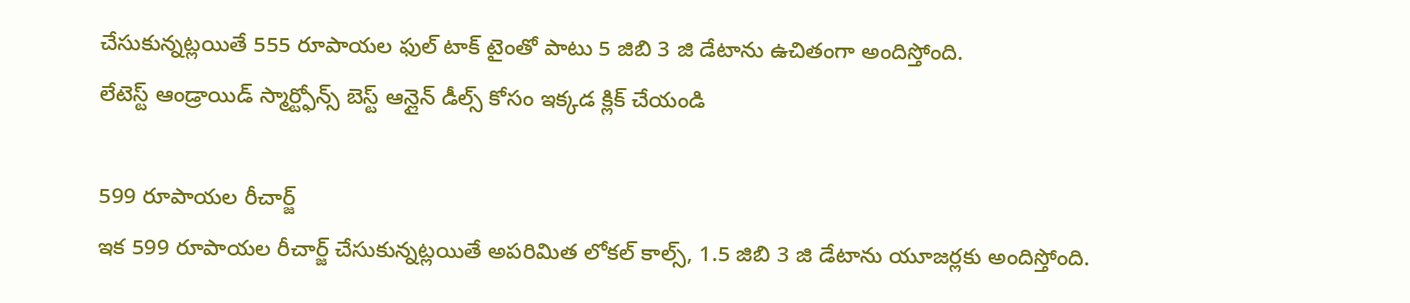చేసుకున్నట్లయితే 555 రూపాయల ఫుల్ టాక్ టైంతో పాటు 5 జిబి 3 జి డేటాను ఉచితంగా అందిస్తోంది.
లేటెస్ట్ ఆండ్రాయిడ్ స్మార్ట్ఫోన్స్ బెస్ట్ ఆన్లైన్ డీల్స్ కోసం ఇక్కడ క్లిక్ చేయండి

599 రూపాయల రీచార్జ్
ఇక 599 రూపాయల రీచార్జ్ చేసుకున్నట్లయితే అపరిమిత లోకల్ కాల్స్, 1.5 జిబి 3 జి డేటాను యూజర్లకు అందిస్తోంది.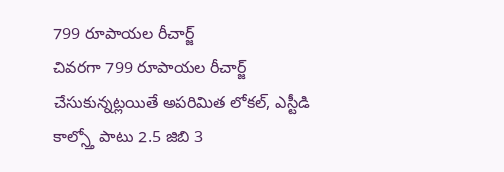799 రూపాయల రీచార్జ్
చివరగా 799 రూపాయల రీచార్జ్ చేసుకున్నట్లయితే అపరిమిత లోకల్, ఎస్టీడి కాల్స్తో పాటు 2.5 జిబి 3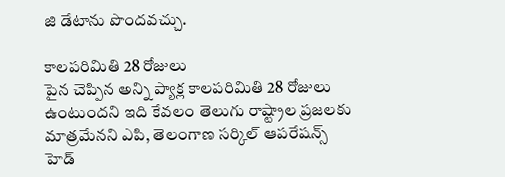జి డేటాను పొందవచ్చు.

కాలపరిమితి 28 రోజులు
పైన చెప్పిన అన్ని ప్యాక్ల కాలపరిమితి 28 రోజులు ఉంటుందని ఇది కేవలం తెలుగు రాష్ట్రాల ప్రజలకు మాత్రమేనని ఎపి, తెలంగాణ సర్కిల్ ఆపరేషన్స్ హెడ్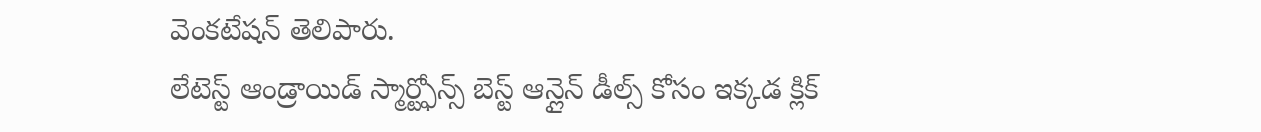వెంకటేషన్ తెలిపారు.
లేటెస్ట్ ఆండ్రాయిడ్ స్మార్ట్ఫోన్స్ బెస్ట్ ఆన్లైన్ డీల్స్ కోసం ఇక్కడ క్లిక్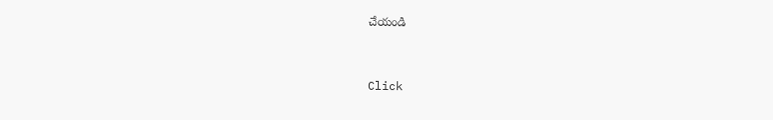చేయండి


Click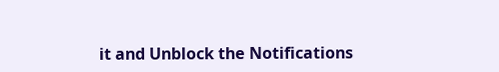it and Unblock the Notifications